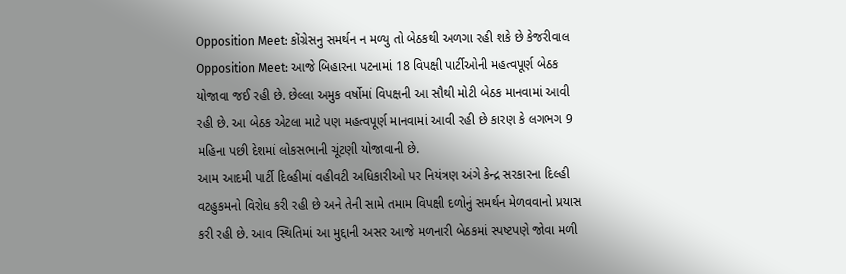Opposition Meet: કોંગ્રેસનુ સમર્થન ન મળ્યુ તો બેઠકથી અળગા રહી શકે છે કેજરીવાલ
Opposition Meet: આજે બિહારના પટનામાં 18 વિપક્ષી પાર્ટીઓની મહત્વપૂર્ણ બેઠક યોજાવા જઈ રહી છે. છેલ્લા અમુક વર્ષોમાં વિપક્ષની આ સૌથી મોટી બેઠક માનવામાં આવી રહી છે. આ બેઠક એટલા માટે પણ મહત્વપૂર્ણ માનવામાં આવી રહી છે કારણ કે લગભગ 9 મહિના પછી દેશમાં લોકસભાની ચૂંટણી યોજાવાની છે.
આમ આદમી પાર્ટી દિલ્હીમાં વહીવટી અધિકારીઓ પર નિયંત્રણ અંગે કેન્દ્ર સરકારના દિલ્હી વટહુકમનો વિરોધ કરી રહી છે અને તેની સામે તમામ વિપક્ષી દળોનું સમર્થન મેળવવાનો પ્રયાસ કરી રહી છે. આવ સ્થિતિમાં આ મુદ્દાની અસર આજે મળનારી બેઠકમાં સ્પષ્ટપણે જોવા મળી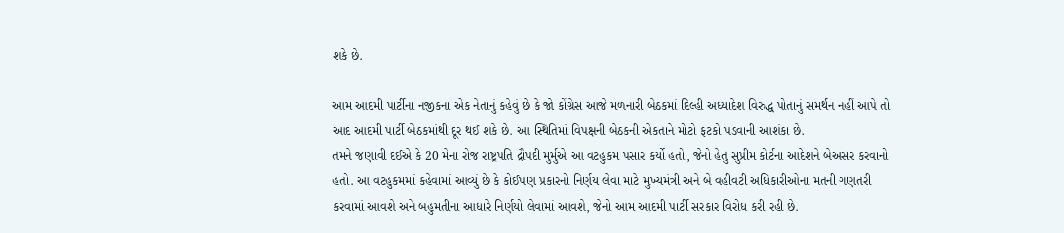શકે છે.

આમ આદમી પાર્ટીના નજીકના એક નેતાનું કહેવું છે કે જો કોંગ્રેસ આજે મળનારી બેઠકમાં દિલ્હી અધ્યાદેશ વિરુદ્ધ પોતાનું સમર્થન નહીં આપે તો આદ આદમી પાર્ટી બેઠકમાંથી દૂર થઈ શકે છે. આ સ્થિતિમાં વિપક્ષની બેઠકની એકતાને મોટો ફટકો પડવાની આશંકા છે.
તમને જણાવી દઈએ કે 20 મેના રોજ રાષ્ટ્રપતિ દ્રૌપદી મુર્મુએ આ વટહુકમ પસાર કર્યો હતો, જેનો હેતુ સુપ્રીમ કોર્ટના આદેશને બેઅસર કરવાનો હતો. આ વટહુકમમાં કહેવામાં આવ્યું છે કે કોઈપણ પ્રકારનો નિર્ણય લેવા માટે મુખ્યમંત્રી અને બે વહીવટી અધિકારીઓના મતની ગણતરી કરવામાં આવશે અને બહુમતીના આધારે નિર્ણયો લેવામાં આવશે, જેનો આમ આદમી પાર્ટી સરકાર વિરોધ કરી રહી છે.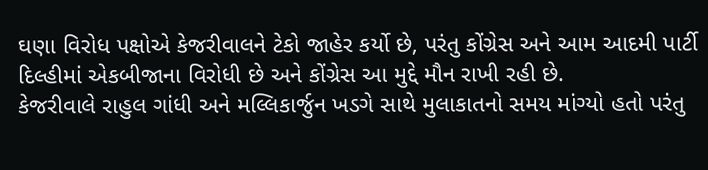ઘણા વિરોધ પક્ષોએ કેજરીવાલને ટેકો જાહેર કર્યો છે, પરંતુ કોંગ્રેસ અને આમ આદમી પાર્ટી દિલ્હીમાં એકબીજાના વિરોધી છે અને કોંગ્રેસ આ મુદ્દે મૌન રાખી રહી છે.
કેજરીવાલે રાહુલ ગાંધી અને મલ્લિકાર્જુન ખડગે સાથે મુલાકાતનો સમય માંગ્યો હતો પરંતુ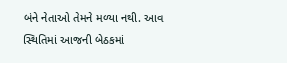બંને નેતાઓ તેમને મળ્યા નથી. આવ સ્થિતિમાં આજની બેઠકમાં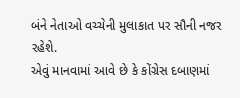બંને નેતાઓ વચ્ચેની મુલાકાત પર સૌની નજર રહેશે.
એવું માનવામાં આવે છે કે કોંગ્રેસ દબાણમાં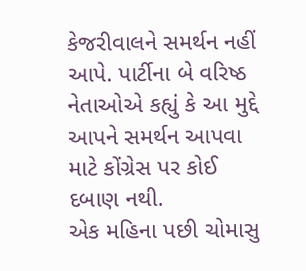કેજરીવાલને સમર્થન નહીં આપે. પાર્ટીના બે વરિષ્ઠ નેતાઓએ કહ્યું કે આ મુદ્દે આપને સમર્થન આપવા માટે કોંગ્રેસ પર કોઈ દબાણ નથી.
એક મહિના પછી ચોમાસુ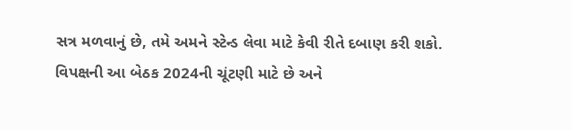સત્ર મળવાનું છે, તમે અમને સ્ટેન્ડ લેવા માટે કેવી રીતે દબાણ કરી શકો. વિપક્ષની આ બેઠક 2024ની ચૂંટણી માટે છે અને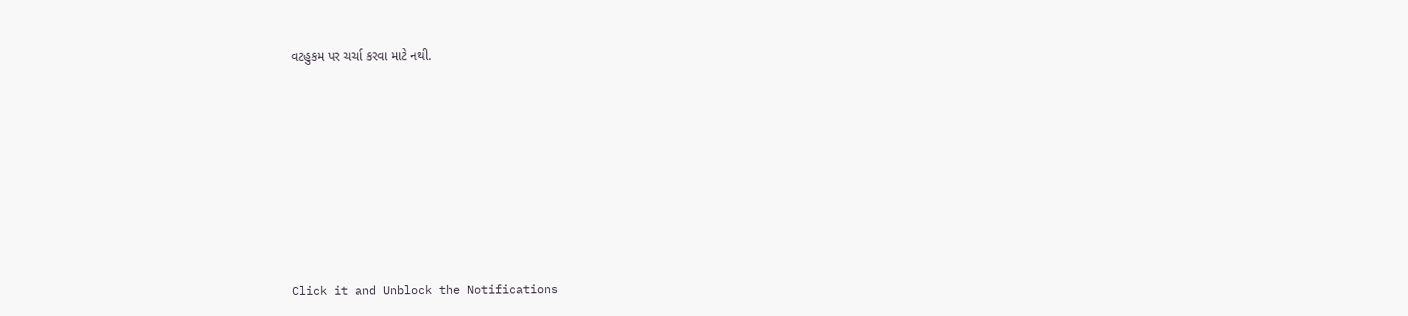વટહુકમ પર ચર્ચા કરવા માટે નથી.












Click it and Unblock the Notifications